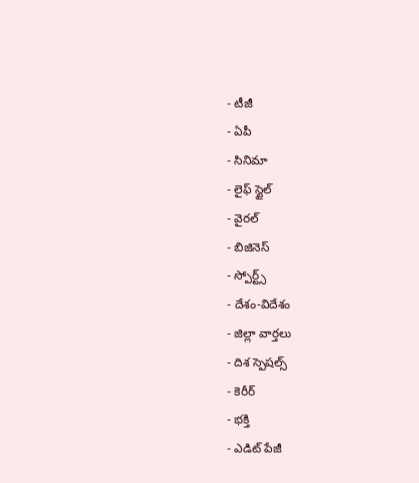- టీజీ
- ఏపీ
- సినిమా
- లైఫ్ స్టైల్
- వైరల్
- బిజినెస్
- స్పోర్ట్స్
- దేశం-విదేశం
- జిల్లా వార్తలు
- దిశ స్పెషల్స్
- కెరీర్
- భక్తి
- ఎడిట్ పేజీ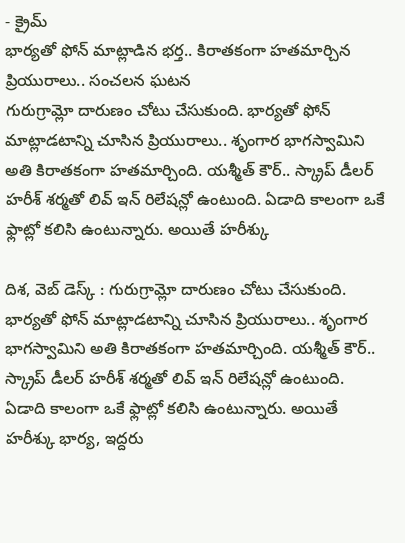- క్రైమ్
భార్యతో ఫోన్ మాట్లాడిన భర్త.. కిరాతకంగా హతమార్చిన ప్రియురాలు.. సంచలన ఘటన
గురుగ్రామ్లో దారుణం చోటు చేసుకుంది. భార్యతో ఫోన్ మాట్లాడటాన్ని చూసిన ప్రియురాలు.. శృంగార భాగస్వామిని అతి కిరాతకంగా హతమార్చింది. యశ్మీత్ కౌర్.. స్క్రాప్ డీలర్ హరీశ్ శర్మతో లివ్ ఇన్ రిలేషన్లో ఉంటుంది. ఏడాది కాలంగా ఒకే ఫ్లాట్లో కలిసి ఉంటున్నారు. అయితే హరీశ్కు

దిశ, వెబ్ డెస్క్ : గురుగ్రామ్లో దారుణం చోటు చేసుకుంది. భార్యతో ఫోన్ మాట్లాడటాన్ని చూసిన ప్రియురాలు.. శృంగార భాగస్వామిని అతి కిరాతకంగా హతమార్చింది. యశ్మీత్ కౌర్.. స్క్రాప్ డీలర్ హరీశ్ శర్మతో లివ్ ఇన్ రిలేషన్లో ఉంటుంది. ఏడాది కాలంగా ఒకే ఫ్లాట్లో కలిసి ఉంటున్నారు. అయితే హరీశ్కు భార్య, ఇద్దరు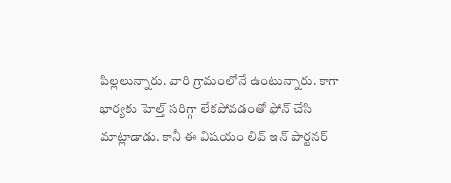పిల్లలున్నారు. వారి గ్రామంలోనే ఉంటున్నారు. కాగా భార్యకు హెల్త్ సరిగ్గా లేకపోవడంతో ఫోన్ చేసి మాట్లాడాడు. కానీ ఈ విషయం లివ్ ఇన్ పార్టనర్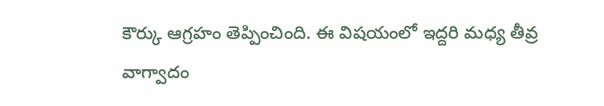కౌర్కు ఆగ్రహం తెప్పించింది. ఈ విషయంలో ఇద్దరి మధ్య తీవ్ర వాగ్వాదం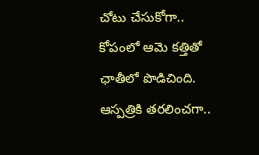చోటు చేసుకోగా.. కోపంలో ఆమె కత్తితో ఛాతీలో పొడిచింది. ఆస్పత్రికి తరలించగా..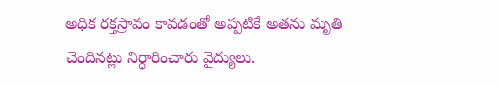అధిక రక్తస్రావం కావడంతో అప్పటికే అతను మృతి చెందినట్లు నిర్ధారించారు వైద్యులు.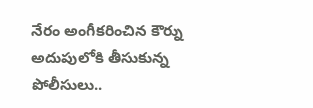నేరం అంగీకరించిన కౌర్ను అదుపులోకి తీసుకున్న పోలీసులు..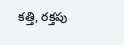కత్తి, రక్తపు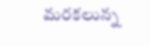మరకలున్న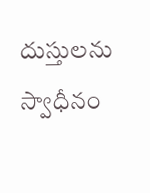దుస్తులను స్వాధీనం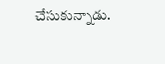చేసుకున్నాడు.